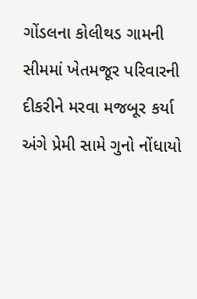ગોંડલના કોલીથડ ગામની સીમમાં ખેતમજૂર પરિવારની દીકરીને મરવા મજબૂર કર્યા અંગે પ્રેમી સામે ગુનો નોંધાયો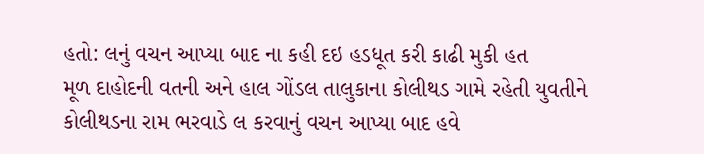હતો: લનું વચન આપ્યા બાદ ના કહી દઇ હડધૂત કરી કાઢી મુકી હત
મૂળ દાહોદની વતની અને હાલ ગોંડલ તાલુકાના કોલીથડ ગામે રહેતી યુવતીને કોલીથડના રામ ભરવાડે લ કરવાનું વચન આપ્યા બાદ હવે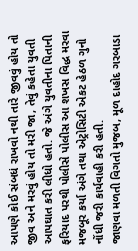આપણે કોઈ સંબધં રાખવો નથી તારે જીવવું હોય તો જીવ અને મરવું હોય તો મરી જા, તેવું કહેતા યુવતી આપઘાત કરી લીધો હતો. જે અંગે યુવતીના પિતાની ફરિયાદ પરથી પોલીસે પોલીસ આ શખસ વિદ્ધ મરવા મજબૂર કર્યા અંગે તથા એટ્રોસિટી એકટ હેઠળ ગુનો નોંધી જરી કાર્યવાહી કરી હતી.
જાણવા મળતી વિગતો મુજબ, મૂળ દાહોદ ગરબાડા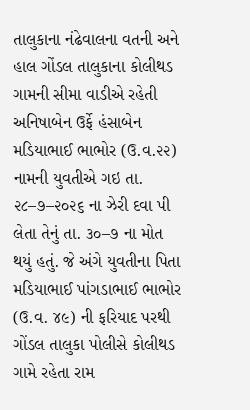તાલુકાના નંઢેવાલના વતની અને હાલ ગોંડલ તાલુકાના કોલીથડ ગામની સીમા વાડીએ રહેતી અનિષાબેન ઉર્ફે હંસાબેન મડિયાભાઈ ભાભોર (ઉ.વ.૨૨) નામની યુવતીએ ગઇ તા. ૨૮–૭–૨૦૨૬ ના ઝેરી દવા પી લેતા તેનું તા. ૩૦–૭ ના મોત થયું હતું. જે અંગે યુવતીના પિતા મડિયાભાઈ પાંગડાભાઈ ભાભોર (ઉ.વ. ૪૯) ની ફરિયાદ પરથી ગોંડલ તાલુકા પોલીસે કોલીથડ ગામે રહેતા રામ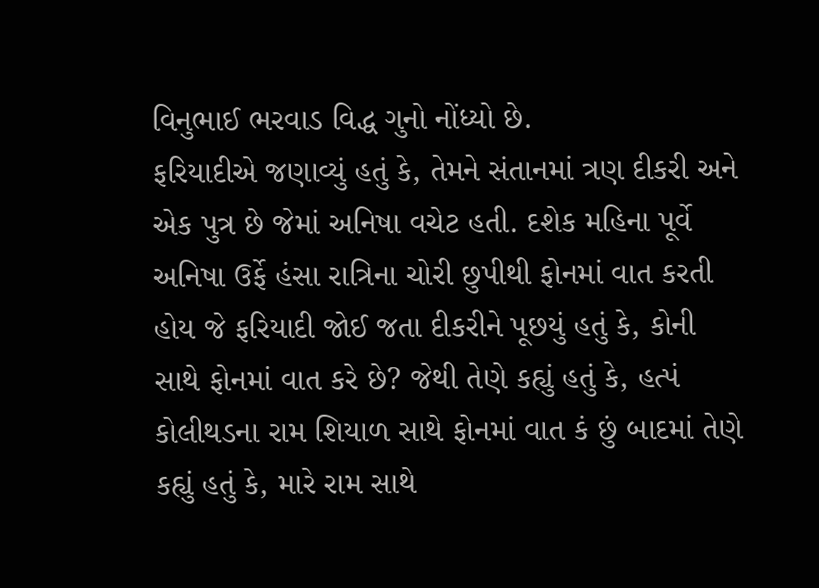વિનુભાઈ ભરવાડ વિદ્ધ ગુનો નોંધ્યો છે.
ફરિયાદીએ જણાવ્યું હતું કે, તેમને સંતાનમાં ત્રણ દીકરી અને એક પુત્ર છે જેમાં અનિષા વચેટ હતી. દશેક મહિના પૂર્વે અનિષા ઉર્ફે હંસા રાત્રિના ચોરી છુપીથી ફોનમાં વાત કરતી હોય જે ફરિયાદી જોઈ જતા દીકરીને પૂછયું હતું કે, કોની સાથે ફોનમાં વાત કરે છે? જેથી તેણે કહ્યું હતું કે, હત્પં કોલીથડના રામ શિયાળ સાથે ફોનમાં વાત કં છું બાદમાં તેણે કહ્યું હતું કે, મારે રામ સાથે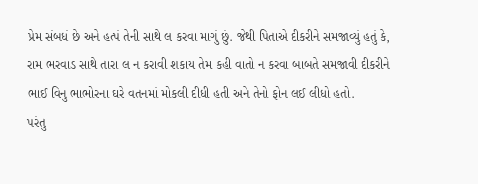પ્રેમ સંબધં છે અને હત્પં તેની સાથે લ કરવા માગું છું. જેથી પિતાએ દીકરીને સમજાવ્યું હતું કે, રામ ભરવાડ સાથે તારા લ ન કરાવી શકાય તેમ કહી વાતો ન કરવા બાબતે સમજાવી દીકરીને ભાઈ વિનુ ભાભોરના ઘરે વતનમાં મોકલી દીધી હતી અને તેનો ફોન લઈ લીધો હતો.
પરંતુ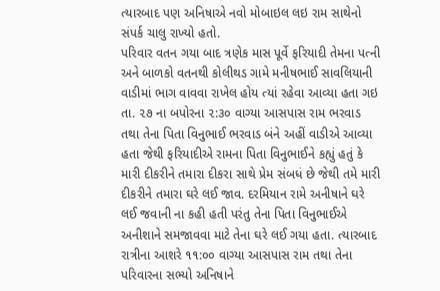ત્યારબાદ પણ અનિષાએ નવો મોબાઇલ લઇ રામ સાથેનો સંપર્ક ચાલુ રાખ્યો હતો.
પરિવાર વતન ગયા બાદ ત્રણેક માસ પૂર્વે ફરિયાદી તેમના પત્ની અને બાળકો વતનથી કોલીથડ ગામે મનીષભાઈ સાવલિયાની વાડીમાં ભાગ વાવવા રાખેલ હોય ત્યાં રહેવા આવ્યા હતા ગઇ તા. ૨૭ ના બપોરના ૨:૩૦ વાગ્યા આસપાસ રામ ભરવાડ તથા તેના પિતા વિનુભાઈ ભરવાડ બંને અહીં વાડીએ આવ્યા હતા જેથી ફરિયાદીએ રામના પિતા વિનુભાઈને કહ્યું હતું કે મારી દીકરીને તમારા દીકરા સાથે પ્રેમ સંબધં છે જેથી તમે મારી દીકરીને તમારા ઘરે લઈ જાવ. દરમિયાન રામે અનીષાને ઘરે લઈ જવાની ના કહી હતી પરંતુ તેના પિતા વિનુભાઈએ અનીશાને સમજાવવા માટે તેના ઘરે લઈ ગયા હતા. ત્યારબાદ રાત્રીના આશરે ૧૧:૦૦ વાગ્યા આસપાસ રામ તથા તેના પરિવારના સભ્યો અનિષાને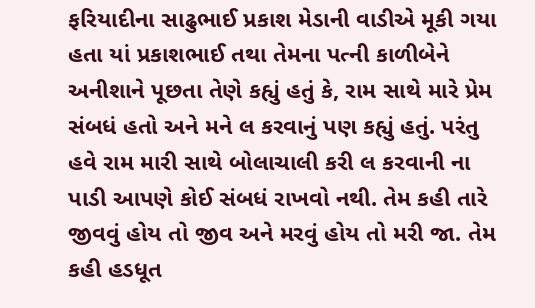ફરિયાદીના સાઢુભાઈ પ્રકાશ મેડાની વાડીએ મૂકી ગયા હતા યાં પ્રકાશભાઈ તથા તેમના પત્ની કાળીબેને અનીશાને પૂછતા તેણે કહ્યું હતું કે, રામ સાથે મારે પ્રેમ સંબધં હતો અને મને લ કરવાનું પણ કહ્યું હતું. પરંતુ હવે રામ મારી સાથે બોલાચાલી કરી લ કરવાની ના પાડી આપણે કોઈ સંબધં રાખવો નથી. તેમ કહી તારે જીવવું હોય તો જીવ અને મરવું હોય તો મરી જા. તેમ કહી હડધૂત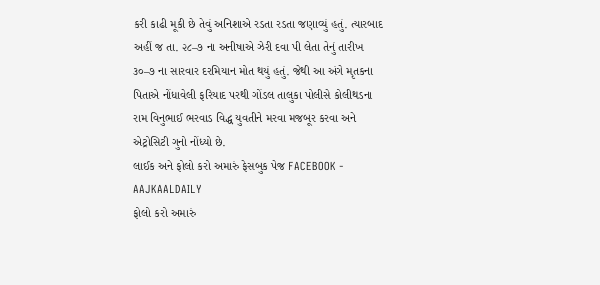કરી કાઢી મૂકી છે તેવું અનિશાએ રડતા રડતા જણાવ્યું હતું. ત્યારબાદ અહીં જ તા. ૨૮–૭ ના અનીષાએ ઝેરી દવા પી લેતા તેનું તારીખ ૩૦–૭ ના સારવાર દરમિયાન મોત થયું હતું. જેથી આ અંગે મૃતકના પિતાએ નોંધાવેલી ફરિયાદ પરથી ગોંડલ તાલુકા પોલીસે કોલીથડના રામ વિનુભાઈ ભરવાડ વિદ્ધ યુવતીને મરવા મજબૂર કરવા અને એટ્રોસિટી ગુનો નોંધ્યો છે.
લાઈક અને ફોલો કરો અમારું ફેસબુક પેજ FACEBOOK - AAJKAALDAILY
ફોલો કરો અમારું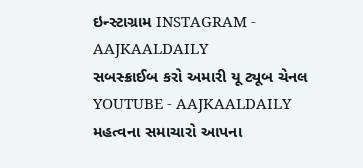ઇન્સ્ટાગ્રામ INSTAGRAM - AAJKAALDAILY
સબસ્ક્રાઈબ કરો અમારી યૂ ટ્યૂબ ચેનલ YOUTUBE - AAJKAALDAILY
મહત્વના સમાચારો આપના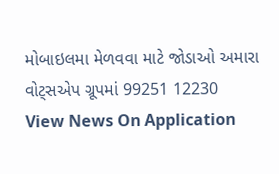મોબાઇલમા મેળવવા માટે જોડાઓ અમારા વોટ્સએપ ગ્રૂપમાં 99251 12230
View News On Application